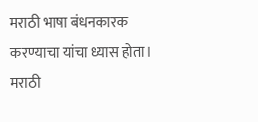मराठी भाषा बंधनकारक
करण्याचा यांचा ध्यास होता।
मराठी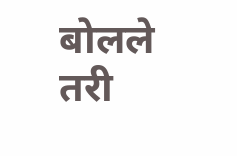बोलले तरी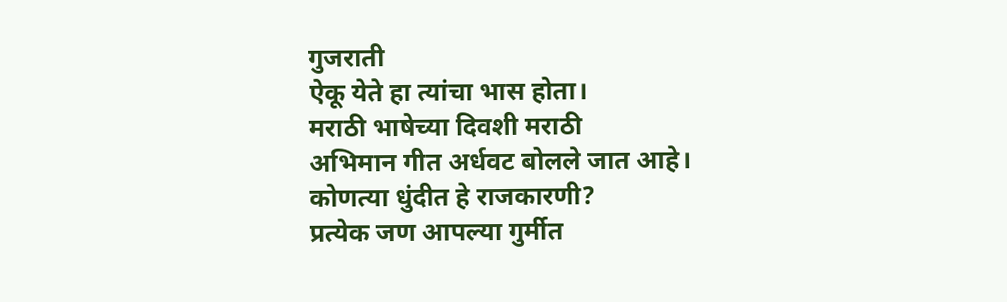गुजराती
ऐकू येते हा त्यांचा भास होता।
मराठी भाषेच्या दिवशी मराठी
अभिमान गीत अर्धवट बोलले जात आहे।
कोणत्या धुंदीत हे राजकारणी?
प्रत्येक जण आपल्या गुर्मीत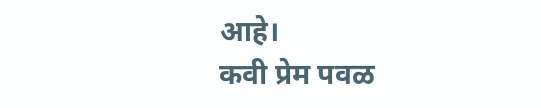आहे।
कवी प्रेम पवळ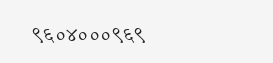९६०४०००९६९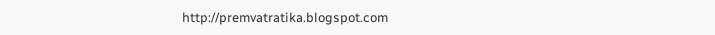http://premvatratika.blogspot.com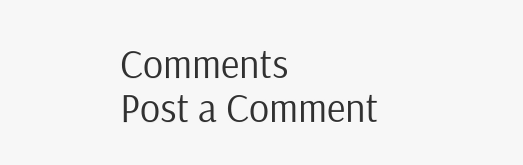Comments
Post a Comment